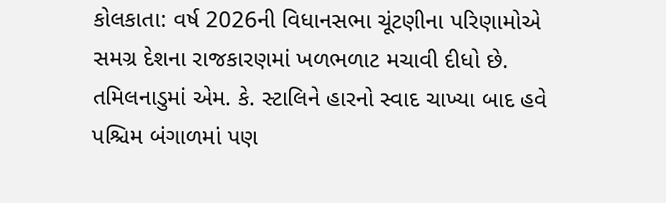કોલકાતા: વર્ષ 2026ની વિધાનસભા ચૂંટણીના પરિણામોએ સમગ્ર દેશના રાજકારણમાં ખળભળાટ મચાવી દીધો છે. તમિલનાડુમાં એમ. કે. સ્ટાલિને હારનો સ્વાદ ચાખ્યા બાદ હવે પશ્ચિમ બંગાળમાં પણ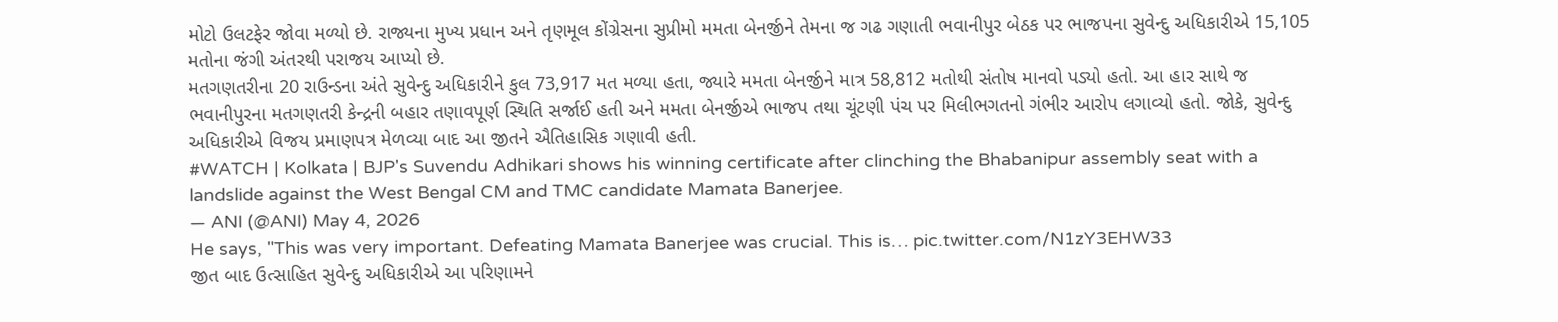મોટો ઉલટફેર જોવા મળ્યો છે. રાજ્યના મુખ્ય પ્રધાન અને તૃણમૂલ કોંગ્રેસના સુપ્રીમો મમતા બેનર્જીને તેમના જ ગઢ ગણાતી ભવાનીપુર બેઠક પર ભાજપના સુવેન્દુ અધિકારીએ 15,105 મતોના જંગી અંતરથી પરાજય આપ્યો છે.
મતગણતરીના 20 રાઉન્ડના અંતે સુવેન્દુ અધિકારીને કુલ 73,917 મત મળ્યા હતા, જ્યારે મમતા બેનર્જીને માત્ર 58,812 મતોથી સંતોષ માનવો પડ્યો હતો. આ હાર સાથે જ ભવાનીપુરના મતગણતરી કેન્દ્રની બહાર તણાવપૂર્ણ સ્થિતિ સર્જાઈ હતી અને મમતા બેનર્જીએ ભાજપ તથા ચૂંટણી પંચ પર મિલીભગતનો ગંભીર આરોપ લગાવ્યો હતો. જોકે, સુવેન્દુ અધિકારીએ વિજય પ્રમાણપત્ર મેળવ્યા બાદ આ જીતને ઐતિહાસિક ગણાવી હતી.
#WATCH | Kolkata | BJP's Suvendu Adhikari shows his winning certificate after clinching the Bhabanipur assembly seat with a landslide against the West Bengal CM and TMC candidate Mamata Banerjee.
— ANI (@ANI) May 4, 2026
He says, "This was very important. Defeating Mamata Banerjee was crucial. This is… pic.twitter.com/N1zY3EHW33
જીત બાદ ઉત્સાહિત સુવેન્દુ અધિકારીએ આ પરિણામને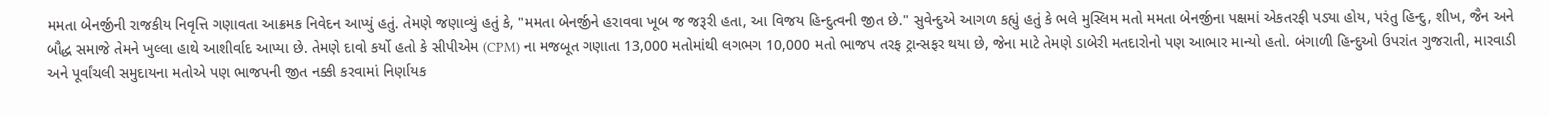મમતા બેનર્જીની રાજકીય નિવૃત્તિ ગણાવતા આક્રમક નિવેદન આપ્યું હતું. તેમણે જણાવ્યું હતું કે, "મમતા બેનર્જીને હરાવવા ખૂબ જ જરૂરી હતા, આ વિજય હિન્દુત્વની જીત છે." સુવેન્દુએ આગળ કહ્યું હતું કે ભલે મુસ્લિમ મતો મમતા બેનર્જીના પક્ષમાં એકતરફી પડ્યા હોય, પરંતુ હિન્દુ, શીખ, જૈન અને બૌદ્ધ સમાજે તેમને ખુલ્લા હાથે આશીર્વાદ આપ્યા છે. તેમણે દાવો કર્યો હતો કે સીપીએમ (CPM) ના મજબૂત ગણાતા 13,000 મતોમાંથી લગભગ 10,000 મતો ભાજપ તરફ ટ્રાન્સફર થયા છે, જેના માટે તેમણે ડાબેરી મતદારોનો પણ આભાર માન્યો હતો. બંગાળી હિન્દુઓ ઉપરાંત ગુજરાતી, મારવાડી અને પૂર્વાંચલી સમુદાયના મતોએ પણ ભાજપની જીત નક્કી કરવામાં નિર્ણાયક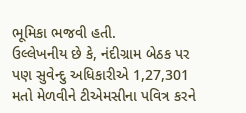ભૂમિકા ભજવી હતી.
ઉલ્લેખનીય છે કે, નંદીગ્રામ બેઠક પર પણ સુવેન્દુ અધિકારીએ 1,27,301 મતો મેળવીને ટીએમસીના પવિત્ર કરને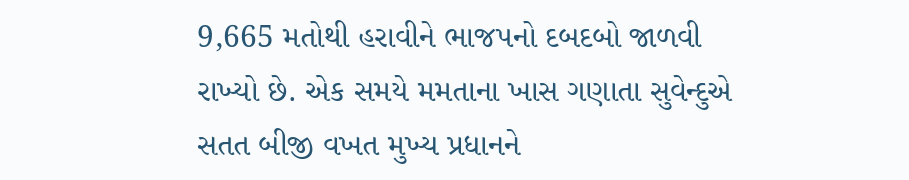9,665 મતોથી હરાવીને ભાજપનો દબદબો જાળવી રાખ્યો છે. એક સમયે મમતાના ખાસ ગણાતા સુવેન્દુએ સતત બીજી વખત મુખ્ય પ્રધાનને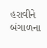હરાવીને બંગાળના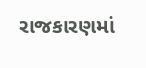રાજકારણમાં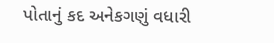પોતાનું કદ અનેકગણું વધારી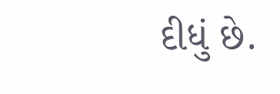દીધું છે.